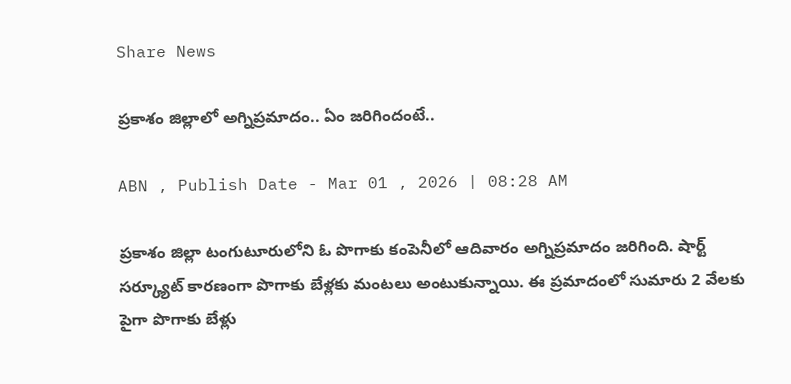Share News

ప్రకాశం జిల్లాలో అగ్నిప్రమాదం.. ఏం జరిగిందంటే..

ABN , Publish Date - Mar 01 , 2026 | 08:28 AM

ప్రకాశం జిల్లా టంగుటూరులోని ఓ పొగాకు కంపెనీలో ఆదివారం అగ్నిప్రమాదం జరిగింది. షార్ట్ సర్క్యూట్ కారణంగా పొగాకు బేళ్లకు మంటలు అంటుకున్నాయి. ఈ ప్రమాదంలో సుమారు 2 వేలకు పైగా పొగాకు బేళ్లు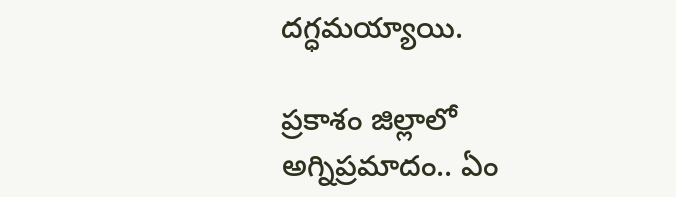దగ్ధమయ్యాయి.

ప్రకాశం జిల్లాలో అగ్నిప్రమాదం.. ఏం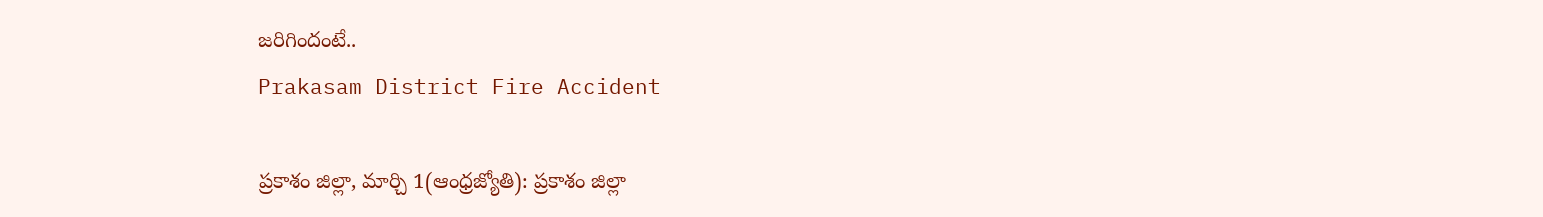జరిగిందంటే..
Prakasam District Fire Accident

ప్రకాశం జిల్లా, మార్చి 1(ఆంధ్రజ్యోతి): ప్రకాశం జిల్లా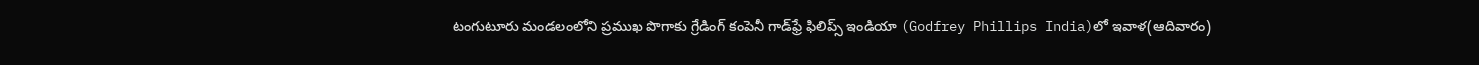టంగుటూరు మండలంలోని ప్రముఖ పొగాకు గ్రేడింగ్ కంపెనీ గాడ్‌ఫ్రే ఫిలిప్స్ ఇండియా (Godfrey Phillips India)లో ఇవాళ(ఆదివారం)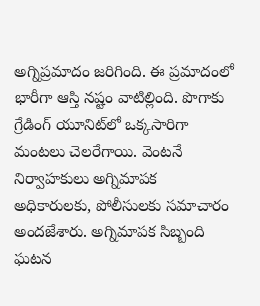అగ్నిప్రమాదం జరిగింది. ఈ ప్రమాదంలో భారీగా ఆస్తి నష్టం వాటిల్లింది. పొగాకు గ్రేడింగ్ యూనిట్‌లో ఒక్కసారిగా మంటలు చెలరేగాయి. వెంటనే నిర్వాహకులు అగ్నిమాపక అధికారులకు, పోలీసులకు సమాచారం అందజేశారు. అగ్నిమాపక సిబ్బంది ఘటన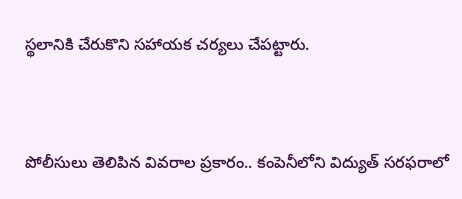స్థలానికి చేరుకొని సహాయక చర్యలు చేపట్టారు.


పోలీసులు తెలిపిన వివరాల ప్రకారం.. కంపెనీలోని విద్యుత్ సరఫరాలో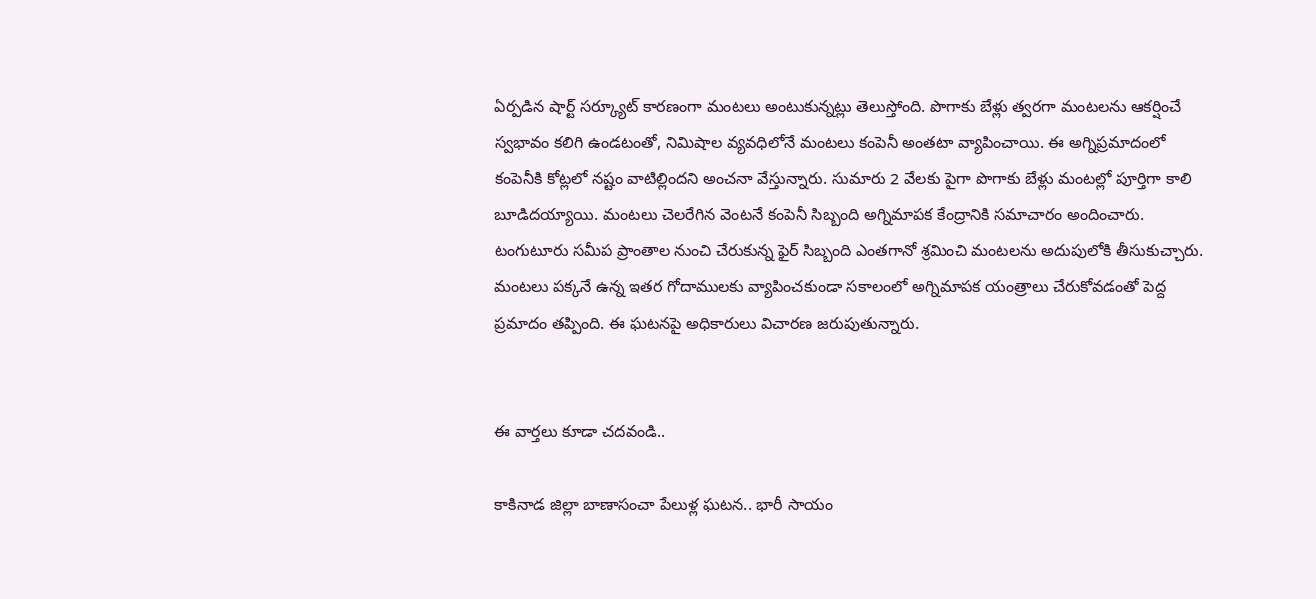ఏర్పడిన షార్ట్ సర్క్యూట్ కారణంగా మంటలు అంటుకున్నట్లు తెలుస్తోంది. పొగాకు బేళ్లు త్వరగా మంటలను ఆకర్షించే స్వభావం కలిగి ఉండటంతో, నిమిషాల వ్యవధిలోనే మంటలు కంపెనీ అంతటా వ్యాపించాయి. ఈ అగ్నిప్రమాదంలో కంపెనీకి కోట్లలో నష్టం వాటిల్లిందని అంచనా వేస్తున్నారు. సుమారు 2 వేలకు పైగా పొగాకు బేళ్లు మంటల్లో పూర్తిగా కాలి బూడిదయ్యాయి. మంటలు చెలరేగిన వెంటనే కంపెనీ సిబ్బంది అగ్నిమాపక కేంద్రానికి సమాచారం అందించారు. టంగుటూరు సమీప ప్రాంతాల నుంచి చేరుకున్న ఫైర్ సిబ్బంది ఎంతగానో శ్రమించి మంటలను అదుపులోకి తీసుకుచ్చారు. మంటలు పక్కనే ఉన్న ఇతర గోదాములకు వ్యాపించకుండా సకాలంలో అగ్నిమాపక యంత్రాలు చేరుకోవడంతో పెద్ద ప్రమాదం తప్పింది. ఈ ఘటనపై అధికారులు విచారణ జరుపుతున్నారు.


ఈ వార్తలు కూడా చదవండి..

కాకినాడ జిల్లా బాణాసంచా పేలుళ్ల ఘటన.. భారీ సాయం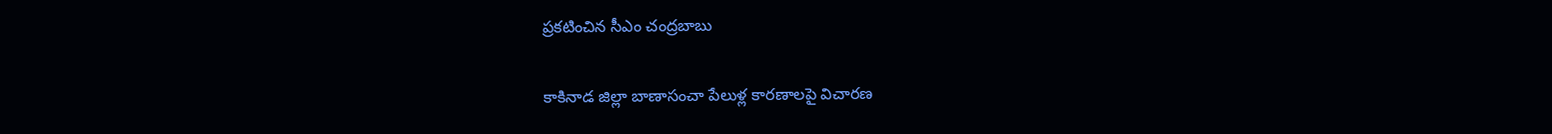ప్రకటించిన సీఎం చంద్రబాబు

కాకినాడ జిల్లా బాణాసంచా పేలుళ్ల కారణాలపై విచారణ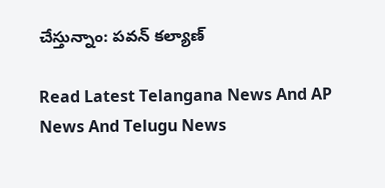చేస్తున్నాం: పవన్ కల్యాణ్

Read Latest Telangana News And AP News And Telugu News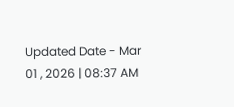Updated Date - Mar 01 , 2026 | 08:37 AM